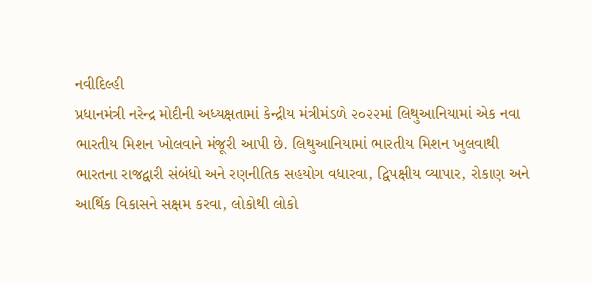નવીદિલ્હી
પ્રધાનમંત્રી નરેન્દ્ર મોદીની અધ્યક્ષતામાં કેન્દ્રીય મંત્રીમંડળે ૨૦૨૨માં લિથુઆનિયામાં એક નવા ભારતીય મિશન ખોલવાને મંજૂરી આપી છે. લિથુઆનિયામાં ભારતીય મિશન ખુલવાથી ભારતના રાજદ્વારી સંબંધો અને રણનીતિક સહયોગ વધારવા, દ્વિપક્ષીય વ્યાપાર, રોકાણ અને આર્થિક વિકાસને સક્ષમ કરવા, લોકોથી લોકો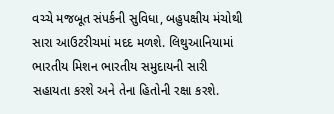વચ્ચે મજબૂત સંપર્કની સુવિધા, બહુપક્ષીય મંચોથી સારા આઉટરીચમાં મદદ મળશે. લિથુઆનિયામાં ભારતીય મિશન ભારતીય સમુદાયની સારી સહાયતા કરશે અને તેના હિતોની રક્ષા કરશે.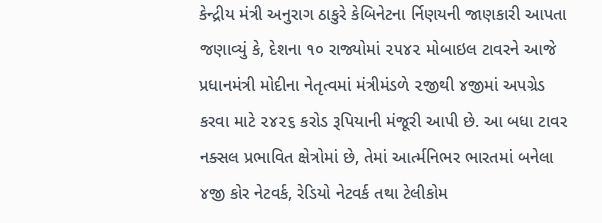કેન્દ્રીય મંત્રી અનુરાગ ઠાકુરે કેબિનેટના ર્નિણયની જાણકારી આપતા જણાવ્યું કે, દેશના ૧૦ રાજ્યોમાં ૨૫૪૨ મોબાઇલ ટાવરને આજે પ્રધાનમંત્રી મોદીના નેતૃત્વમાં મંત્રીમંડળે ૨જીથી ૪જીમાં અપગ્રેડ કરવા માટે ૨૪૨૬ કરોડ રૂપિયાની મંજૂરી આપી છે. આ બધા ટાવર નક્સલ પ્રભાવિત ક્ષેત્રોમાં છે, તેમાં આર્ત્મનિભર ભારતમાં બનેલા ૪જી કોર નેટવર્ક, રેડિયો નેટવર્ક તથા ટેલીકોમ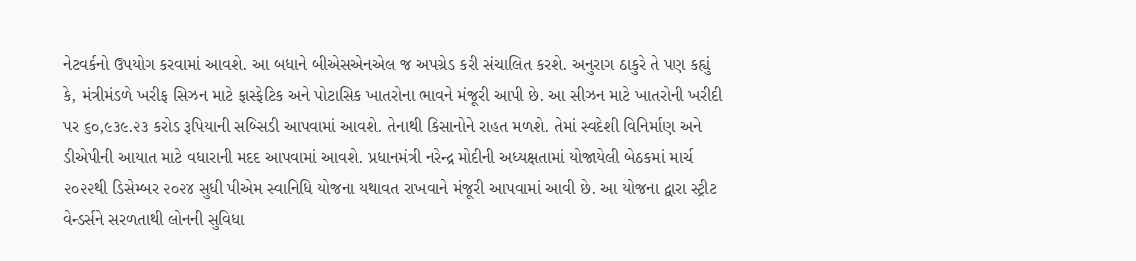નેટવર્કનો ઉપયોગ કરવામાં આવશે. આ બધાને બીએસએનએલ જ અપગ્રેડ કરી સંચાલિત કરશે. અનુરાગ ઠાકુરે તે પણ કહ્યું કે, મંત્રીમંડળે ખરીફ સિઝન માટે ફાસ્ફેટિક અને પોટાસિક ખાતરોના ભાવને મંજૂરી આપી છે. આ સીઝન માટે ખાતરોની ખરીદી પર ૬૦,૯૩૯.૨૩ કરોડ રૂપિયાની સબ્સિડી આપવામાં આવશે. તેનાથી કિસાનોને રાહત મળશે. તેમાં સ્વદેશી વિનિર્માણ અને ડીએપીની આયાત માટે વધારાની મદદ આપવામાં આવશે. પ્રધાનમંત્રી નરેન્દ્ર મોદીની અધ્યક્ષતામાં યોજાયેલી બેઠકમાં માર્ચ ૨૦૨૨થી ડિસેમ્બર ૨૦૨૪ સુધી પીએમ સ્વાનિધિ યોજના યથાવત રાખવાને મંજૂરી આપવામાં આવી છે. આ યોજના દ્વારા સ્ટ્રીટ વેન્ડર્સને સરળતાથી લોનની સુવિધા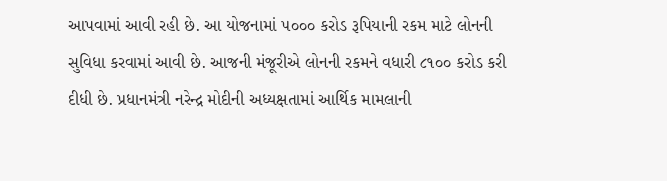આપવામાં આવી રહી છે. આ યોજનામાં ૫૦૦૦ કરોડ રૂપિયાની રકમ માટે લોનની સુવિધા કરવામાં આવી છે. આજની મંજૂરીએ લોનની રકમને વધારી ૮૧૦૦ કરોડ કરી દીધી છે. પ્રધાનમંત્રી નરેન્દ્ર મોદીની અધ્યક્ષતામાં આર્થિક મામલાની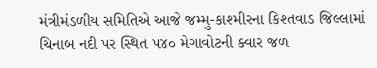મંત્રીમંડળીય સમિતિએ આજે જમ્મુ-કાશ્મીરના કિશ્તવાડ જિલ્લામાં ચિનાબ નદી પર સ્થિત ૫૪૦ મેગાવોટની ક્વાર જળ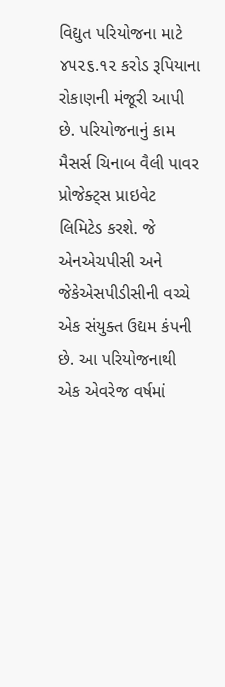વિદ્યુત પરિયોજના માટે ૪૫૨૬.૧૨ કરોડ રૂપિયાના રોકાણની મંજૂરી આપી છે. પરિયોજનાનું કામ મૈસર્સ ચિનાબ વૈલી પાવર પ્રોજેક્ટ્સ પ્રાઇવેટ લિમિટેડ કરશે. જે એનએચપીસી અને જેકેએસપીડીસીની વચ્ચે એક સંયુક્ત ઉદ્યમ કંપની છે. આ પરિયોજનાથી એક એવરેજ વર્ષમાં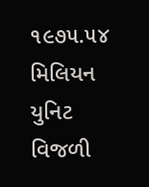૧૯૭૫.૫૪ મિલિયન યુનિટ વિજળી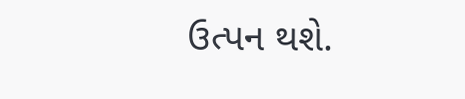ઉત્પન થશે.